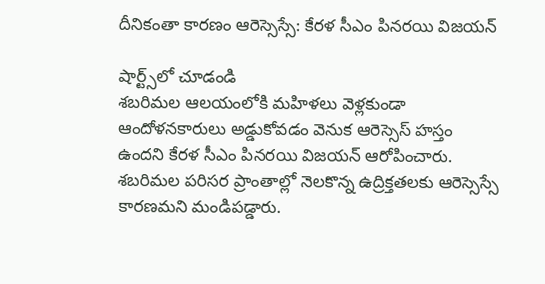దీనికంతా కారణం ఆరెస్సెస్సే: కేరళ సీఎం పినరయి విజయన్

షార్ట్స్‌లో చూడండి
శబరిమల ఆలయంలోకి మహిళలు వెళ్లకుండా ఆందోళనకారులు అడ్డుకోవడం వెనుక ఆరెస్సెస్ హస్తం ఉందని కేరళ సీఎం పినరయి విజయన్ ఆరోపించారు. శబరిమల పరిసర ప్రాంతాల్లో నెలకొన్న ఉద్రిక్తతలకు ఆరెస్సెస్సే కారణమని మండిపడ్డారు.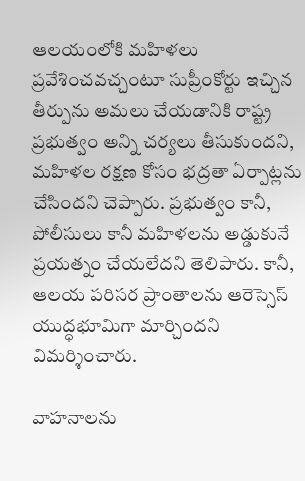ఆలయంలోకి మహిళలు ప్రవేశించవచ్చంటూ సుప్రీంకోర్టు ఇచ్చిన తీర్పును అమలు చేయడానికి రాష్ట్ర ప్రభుత్వం అన్ని చర్యలు తీసుకుందని, మహిళల రక్షణ కోసం భద్రతా ఏర్పాట్లను చేసిందని చెప్పారు. ప్రభుత్వం కానీ, పోలీసులు కానీ మహిళలను అడ్డుకునే ప్రయత్నం చేయలేదని తెలిపారు. కానీ, ఆలయ పరిసర ప్రాంతాలను ఆరెస్సెస్ యుద్ధభూమిగా మార్చిందని విమర్శించారు.

వాహనాలను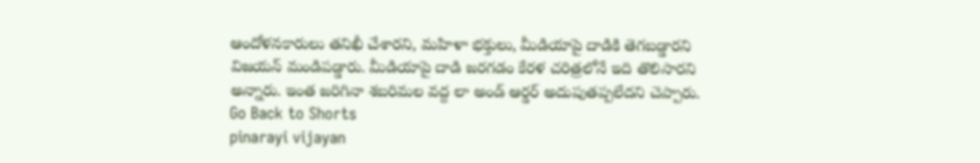ఆందోళనకారులు తనిఖీ చేశారని, మహిళా భక్తులు, మీడియాపై దాడికి తెగబడ్డారని విజయన్ మండిపడ్డారు. మీడియాపై దాడి జరగడం కేరళ చరిత్రలోనే ఇది తొలిసారని అన్నారు. ఇంత జరిగినా శబరిమల వద్ద లా అండ్ ఆర్డర్ అదుపుతప్పలేదని చెప్పారు.
Go Back to Shorts
pinarayi vijayan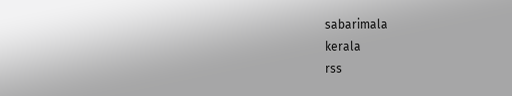sabarimala
kerala
rss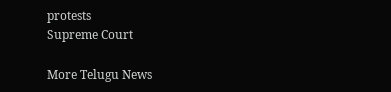protests
Supreme Court

More Telugu News